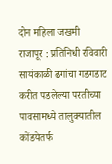दोन महिला जखमी
राजापूर : प्रतिनिधी रविवारी सायंकाळी ढगांचा गडगडाट करीत पडलेल्या परतीच्या पावसामध्ये तालुक्यातील कोंडयेतर्फ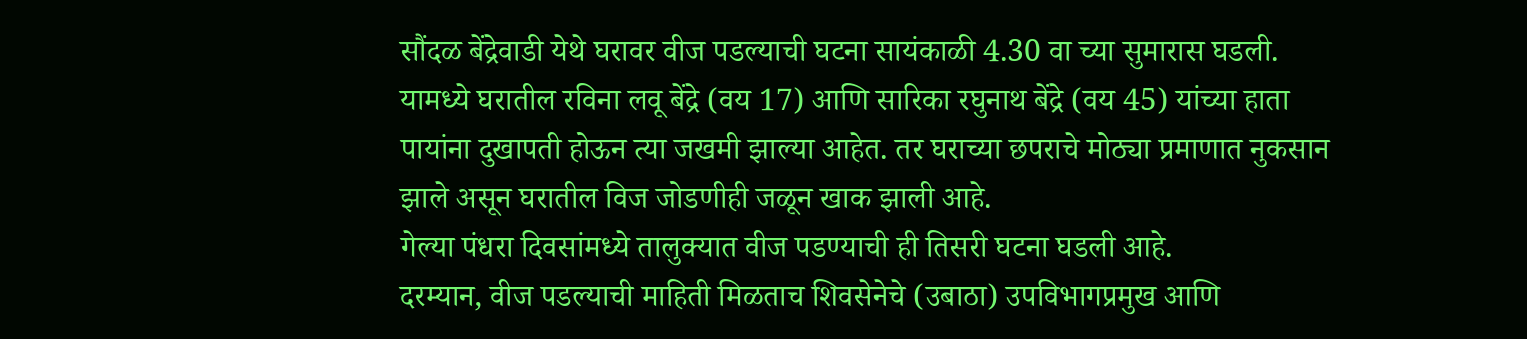सौंदळ बेंद्रेवाडी येथे घरावर वीज पडल्याची घटना सायंकाळी 4.30 वा च्या सुमारास घडली. यामध्ये घरातील रविना लवू बेंद्रे (वय 17) आणि सारिका रघुनाथ बेंद्रे (वय 45) यांच्या हाता पायांना दुखापती होऊन त्या जखमी झाल्या आहेत. तर घराच्या छपराचे मोठ्या प्रमाणात नुकसान झाले असून घरातील विज जोडणीही जळून खाक झाली आहे.
गेल्या पंधरा दिवसांमध्ये तालुक्यात वीज पडण्याची ही तिसरी घटना घडली आहे.
दरम्यान, वीज पडल्याची माहिती मिळताच शिवसेनेचे (उबाठा) उपविभागप्रमुख आणि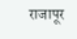राजापूर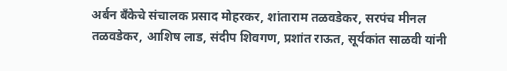अर्बन बँकेचे संचालक प्रसाद मोहरकर, शांताराम तळवडेकर, सरपंच मीनल तळवडेकर, आशिष लाड, संदीप शिवगण, प्रशांत राऊत, सूर्यकांत साळवी यांनी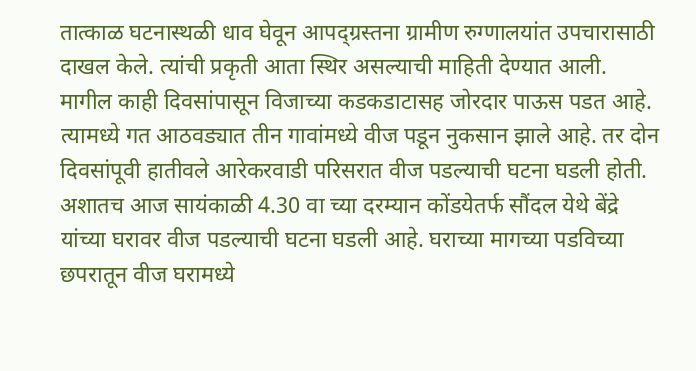तात्काळ घटनास्थळी धाव घेवून आपद्ग्रस्तना ग्रामीण रुग्णालयांत उपचारासाठी दाखल केले. त्यांची प्रकृती आता स्थिर असल्याची माहिती देण्यात आली.
मागील काही दिवसांपासून विजाच्या कडकडाटासह जोरदार पाऊस पडत आहे. त्यामध्ये गत आठवड्यात तीन गावांमध्ये वीज पडून नुकसान झाले आहे. तर दोन दिवसांपूवी हातीवले आरेकरवाडी परिसरात वीज पडल्याची घटना घडली होती. अशातच आज सायंकाळी 4.30 वा च्या दरम्यान कोंडयेतर्फ सौंदल येथे बेंद्रे यांच्या घरावर वीज पडल्याची घटना घडली आहे. घराच्या मागच्या पडविच्या छपरातून वीज घरामध्ये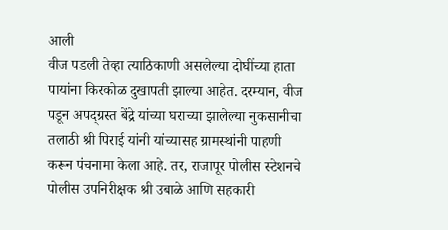आली
वीज पडली तेव्हा त्याठिकाणी असलेल्या दोघींच्या हाता पायांना किरकोळ दुखापती झाल्या आहेत. दरम्यान, वीज पडून अपद्ग्रस्त बेंद्रे यांच्या घराच्या झालेल्या नुकसानीचा तलाठी श्री पिराई यांनी यांच्यासह ग्रामस्थांनी पाहणी करून पंचनामा केला आहे. तर, राजापूर पोलीस स्टेशनचे पोलीस उपनिरीक्षक श्री उबाळे आणि सहकारी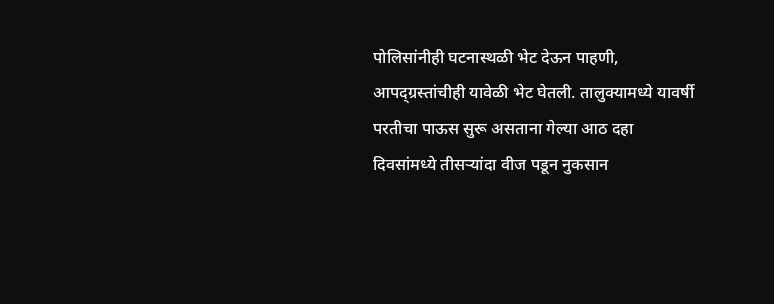पोलिसांनीही घटनास्थळी भेट देऊन पाहणी, आपद्ग्रस्तांचीही यावेळी भेट घेतली. तालुक्यामध्ये यावर्षी परतीचा पाऊस सुरू असताना गेल्या आठ दहा दिवसांमध्ये तीसऱ्यांदा वीज पडून नुकसान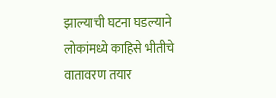झाल्याची घटना घडल्याने लोकांमध्ये काहिसे भीतीचे वातावरण तयार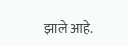झाले आहे.